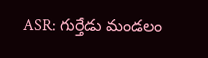ASR: గుర్తేడు మండలం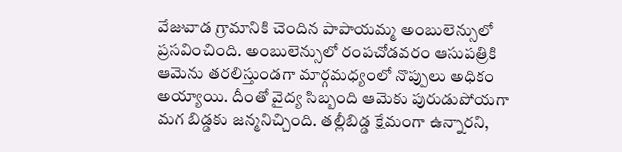వేజువాడ గ్రామానికి చెందిన పాపాయమ్మ అంబులెన్సులో ప్రసవించింది. అంబులెన్సులో రంపచోడవరం ఆసుపత్రికి ఆమెను తరలిస్తుండగా మార్గమధ్యంలో నొప్పులు అధికం అయ్యాయి. దీంతో వైద్య సిబ్బంది ఆమెకు పురుడుపోయగా మగ బిడ్డకు జన్మనిచ్చింది. తల్లీబిడ్డ క్షేమంగా ఉన్నారని,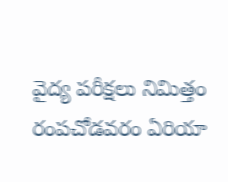వైద్య పరీక్షలు నిమిత్తం రంపచోడవరం ఏరియా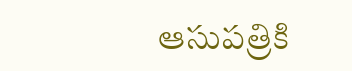ఆసుపత్రికి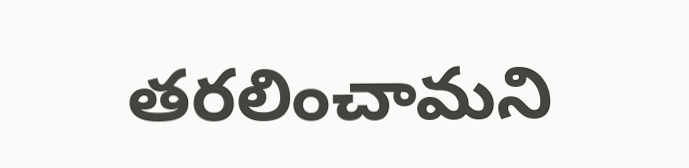తరలించామని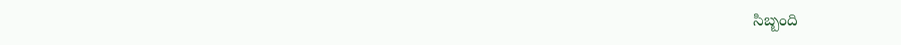సిబ్బంది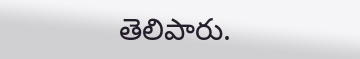తెలిపారు.